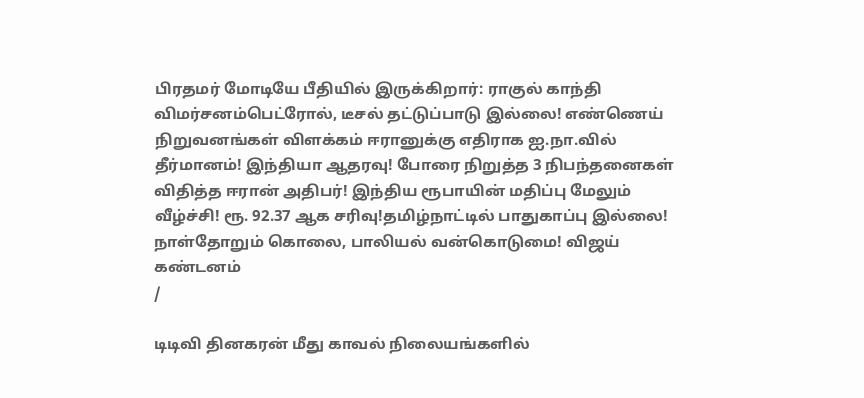பிரதமர் மோடியே பீதியில் இருக்கிறார்: ராகுல் காந்தி விமர்சனம்பெட்ரோல், டீசல் தட்டுப்பாடு இல்லை! எண்ணெய் நிறுவனங்கள் விளக்கம் ஈரானுக்கு எதிராக ஐ.நா.வில் தீர்மானம்! இந்தியா ஆதரவு! போரை நிறுத்த 3 நிபந்தனைகள் விதித்த ஈரான் அதிபர்! இந்திய ரூபாயின் மதிப்பு மேலும் வீழ்ச்சி! ரூ. 92.37 ஆக சரிவு!தமிழ்நாட்டில் பாதுகாப்பு இல்லை! நாள்தோறும் கொலை, பாலியல் வன்கொடுமை! விஜய் கண்டனம்
/

டிடிவி தினகரன் மீது காவல் நிலையங்களில்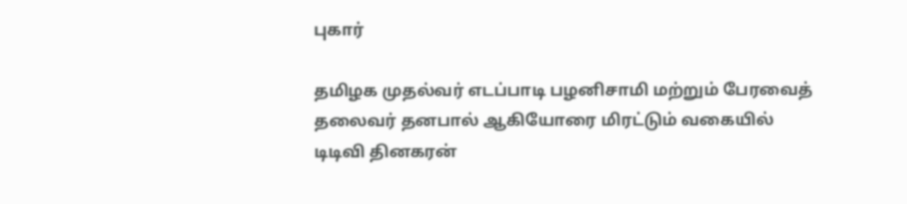புகார்

தமிழக முதல்வர் எடப்பாடி பழனிசாமி மற்றும் பேரவைத் தலைவர் தனபால் ஆகியோரை மிரட்டும் வகையில் டிடிவி தினகரன்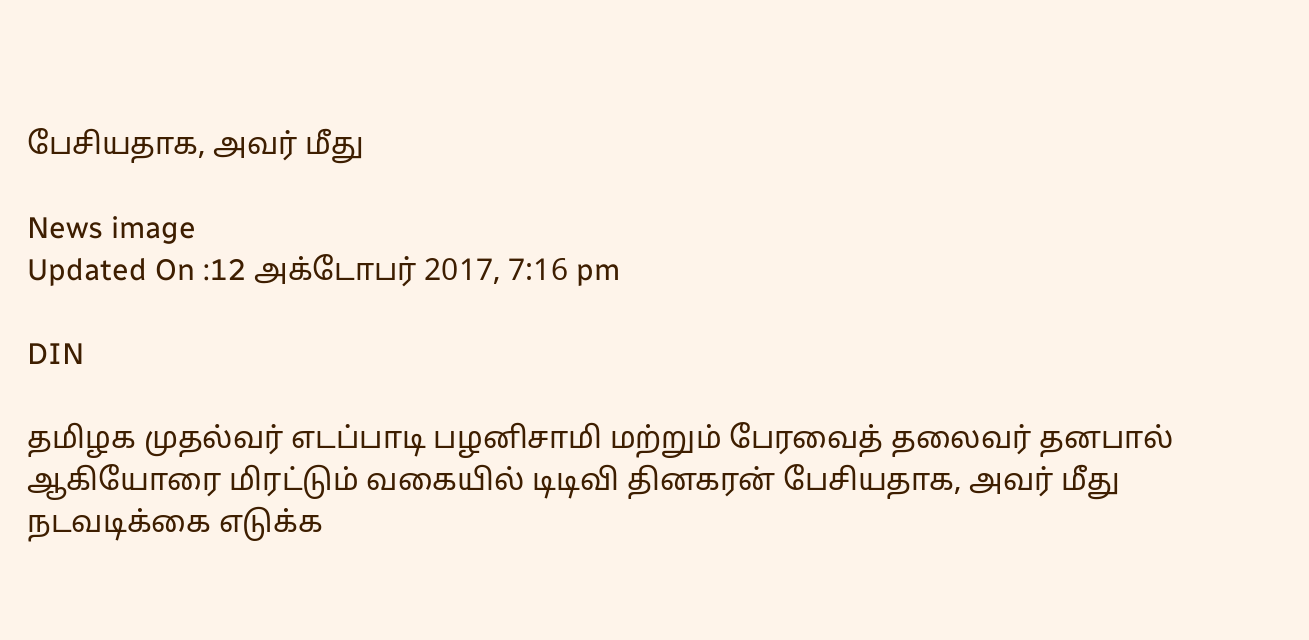பேசியதாக, அவர் மீது

News image
Updated On :12 அக்டோபர் 2017, 7:16 pm

DIN

தமிழக முதல்வர் எடப்பாடி பழனிசாமி மற்றும் பேரவைத் தலைவர் தனபால் ஆகியோரை மிரட்டும் வகையில் டிடிவி தினகரன் பேசியதாக, அவர் மீது நடவடிக்கை எடுக்க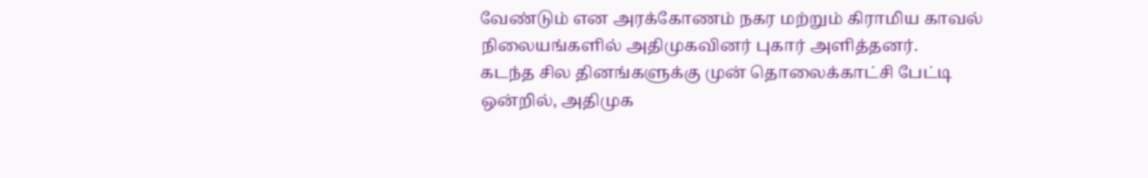வேண்டும் என அரக்கோணம் நகர மற்றும் கிராமிய காவல் நிலையங்களில் அதிமுகவினர் புகார் அளித்தனர்.
கடந்த சில தினங்களுக்கு முன் தொலைக்காட்சி பேட்டி ஒன்றில், அதிமுக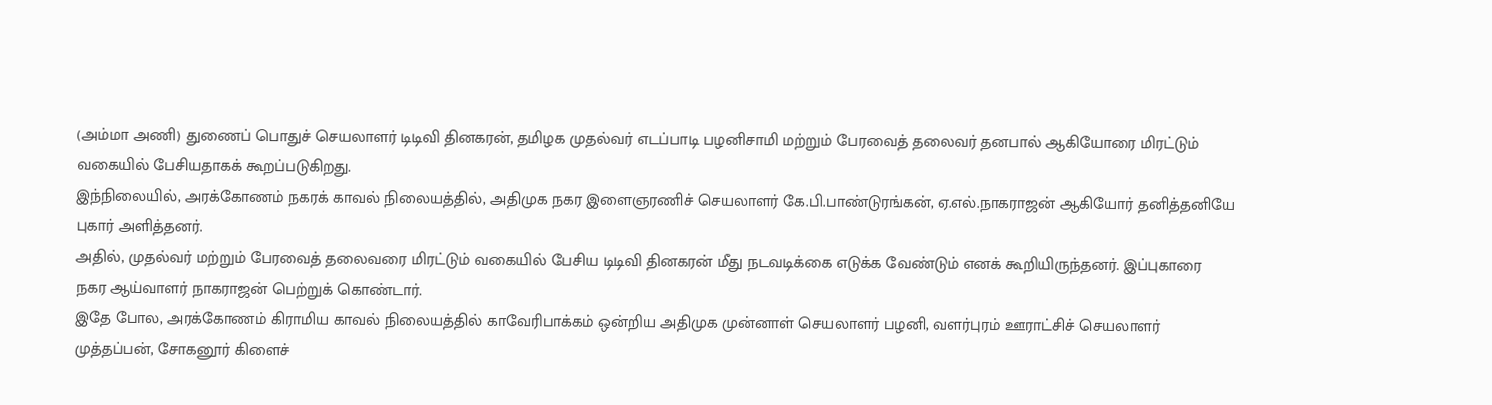(அம்மா அணி) துணைப் பொதுச் செயலாளர் டிடிவி தினகரன், தமிழக முதல்வர் எடப்பாடி பழனிசாமி மற்றும் பேரவைத் தலைவர் தனபால் ஆகியோரை மிரட்டும் வகையில் பேசியதாகக் கூறப்படுகிறது.
இந்நிலையில், அரக்கோணம் நகரக் காவல் நிலையத்தில், அதிமுக நகர இளைஞரணிச் செயலாளர் கே.பி.பாண்டுரங்கன், ஏ.எல்.நாகராஜன் ஆகியோர் தனித்தனியே புகார் அளித்தனர்.
அதில், முதல்வர் மற்றும் பேரவைத் தலைவரை மிரட்டும் வகையில் பேசிய டிடிவி தினகரன் மீது நடவடிக்கை எடுக்க வேண்டும் எனக் கூறியிருந்தனர். இப்புகாரை நகர ஆய்வாளர் நாகராஜன் பெற்றுக் கொண்டார்.
இதே போல, அரக்கோணம் கிராமிய காவல் நிலையத்தில் காவேரிபாக்கம் ஒன்றிய அதிமுக முன்னாள் செயலாளர் பழனி, வளர்புரம் ஊராட்சிச் செயலாளர் முத்தப்பன், சோகனூர் கிளைச்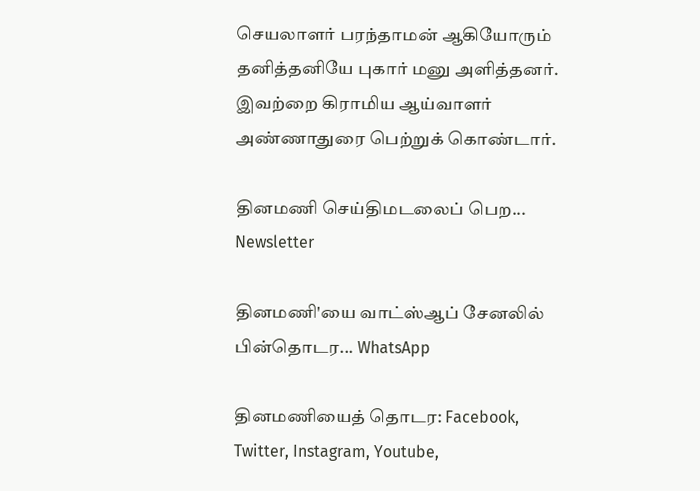செயலாளர் பரந்தாமன் ஆகியோரும் தனித்தனியே புகார் மனு அளித்தனர். இவற்றை கிராமிய ஆய்வாளர் அண்ணாதுரை பெற்றுக் கொண்டார்.

தினமணி செய்திமடலைப் பெற... Newsletter

தினமணி'யை வாட்ஸ்ஆப் சேனலில் பின்தொடர... WhatsApp

தினமணியைத் தொடர: Facebook, Twitter, Instagram, Youtube,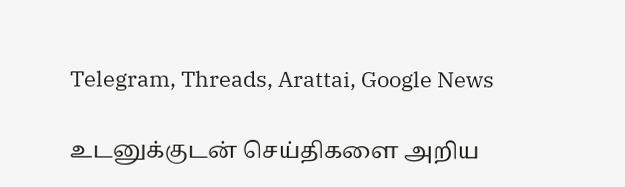Telegram, Threads, Arattai, Google News

உடனுக்குடன் செய்திகளை அறிய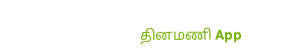தினமணி App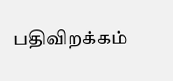பதிவிறக்கம்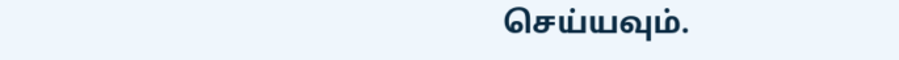செய்யவும்.